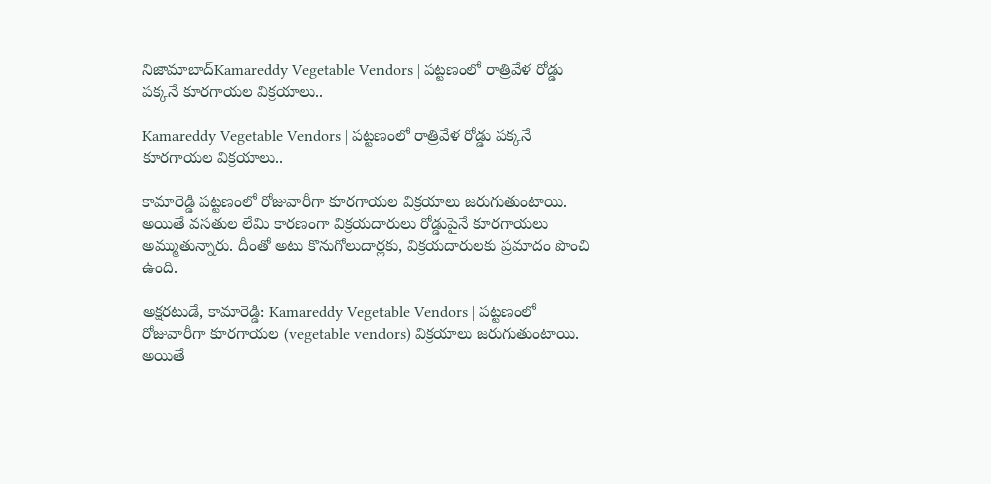నిజామాబాద్Kamareddy Vegetable Vendors | పట్టణంలో రాత్రివేళ రోడ్డు పక్కనే కూరగాయల విక్రయాలు..

Kamareddy Vegetable Vendors | పట్టణంలో రాత్రివేళ రోడ్డు పక్కనే కూరగాయల విక్రయాలు..

కామారెడ్డి పట్టణంలో రోజువారీగా కూరగాయల విక్రయాలు జరుగుతుంటాయి. అయితే వసతుల లేమి కారణంగా విక్రయదారులు రోడ్డుపైనే కూరగాయలు అమ్ముతున్నారు. దీంతో అటు కొనుగోలుదార్లకు, విక్రయదారులకు ప్రమాదం పొంచి ఉంది.

అక్షరటుడే, కామారెడ్డి: Kamareddy Vegetable Vendors | పట్టణంలో రోజువారీగా కూరగాయల (vegetable vendors) విక్రయాలు జరుగుతుంటాయి. అయితే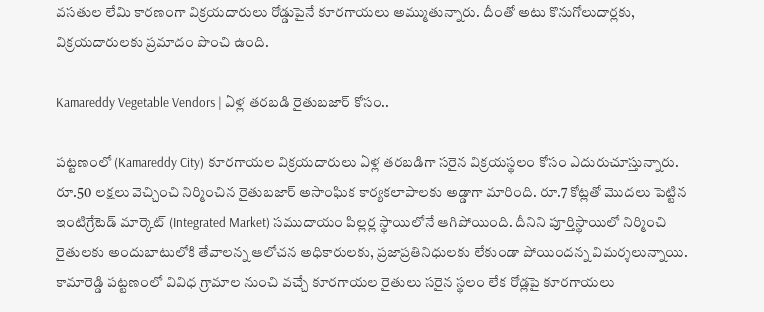వసతుల లేమి కారణంగా విక్రయదారులు రోడ్డుపైనే కూరగాయలు అమ్ముతున్నారు. దీంతో అటు కొనుగోలుదార్లకు, విక్రయదారులకు ప్రమాదం పొంచి ఉంది.

Kamareddy Vegetable Vendors | ఏళ్ల తరబడి రైతుబజార్ కోసం..

పట్టణంలో (Kamareddy City) కూరగాయల విక్రయదారులు ఏళ్ల తరబడిగా సరైన విక్రయస్థలం కోసం ఎదురుచూస్తున్నారు. రూ.50 లక్షలు వెచ్చించి నిర్మించిన రైతుబజార్ అసాంఘిక కార్యకలాపాలకు అడ్డాగా మారింది. రూ.7 కోట్లతో మొదలు పెట్టిన ఇంటిగ్రేటెడ్ మార్కెట్ (Integrated Market) సముదాయం పిల్లర్ల స్థాయిలోనే ఆగిపోయింది. దీనిని పూర్తిస్థాయిలో నిర్మించి రైతులకు అందుబాటులోకి తేవాలన్న ఆలోచన అధికారులకు, ప్రజాప్రతినిధులకు లేకుండా పోయిందన్న విమర్శలున్నాయి. కామారెడ్డి పట్టణంలో వివిధ గ్రామాల నుంచి వచ్చే కూరగాయల రైతులు సరైన స్థలం లేక రోడ్లపై కూరగాయలు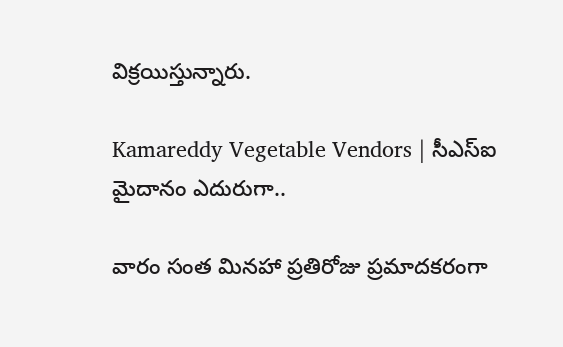విక్రయిస్తున్నారు.

Kamareddy Vegetable Vendors | సీఎస్ఐ మైదానం ఎదురుగా..

వారం సంత మినహా ప్రతిరోజు ప్రమాదకరంగా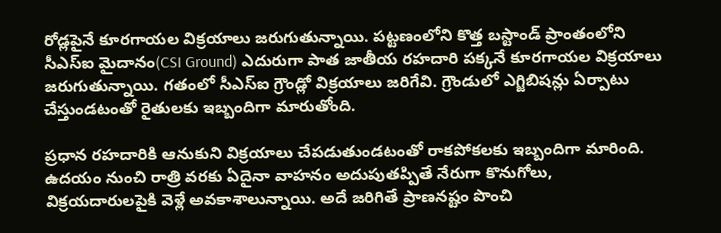రోడ్లపైనే కూరగాయల విక్రయాలు జరుగుతున్నాయి. పట్టణంలోని కొత్త బస్టాండ్ ప్రాంతంలోని సీఎస్ఐ మైదానం(CSI Ground) ఎదురుగా పాత జాతీయ రహదారి పక్కనే కూరగాయల విక్రయాలు జరుగుతున్నాయి. గతంలో సీఎస్ఐ గ్రౌండ్లో విక్రయాలు జరిగేవి. గ్రౌండులో ఎగ్జిబిషన్లు ఏర్పాటు చేస్తుండటంతో రైతులకు ఇబ్బందిగా మారుతోంది.

ప్రధాన రహదారికి ఆనుకుని విక్రయాలు చేపడుతుండటంతో రాకపోకలకు ఇబ్బందిగా మారింది. ఉదయం నుంచి రాత్రి వరకు ఏదైనా వాహనం అదుపుతప్పితే నేరుగా కొనుగోలు, విక్రయదారులపైకి వెళ్లే అవకాశాలున్నాయి. అదే జరిగితే ప్రాణనష్టం పొంచి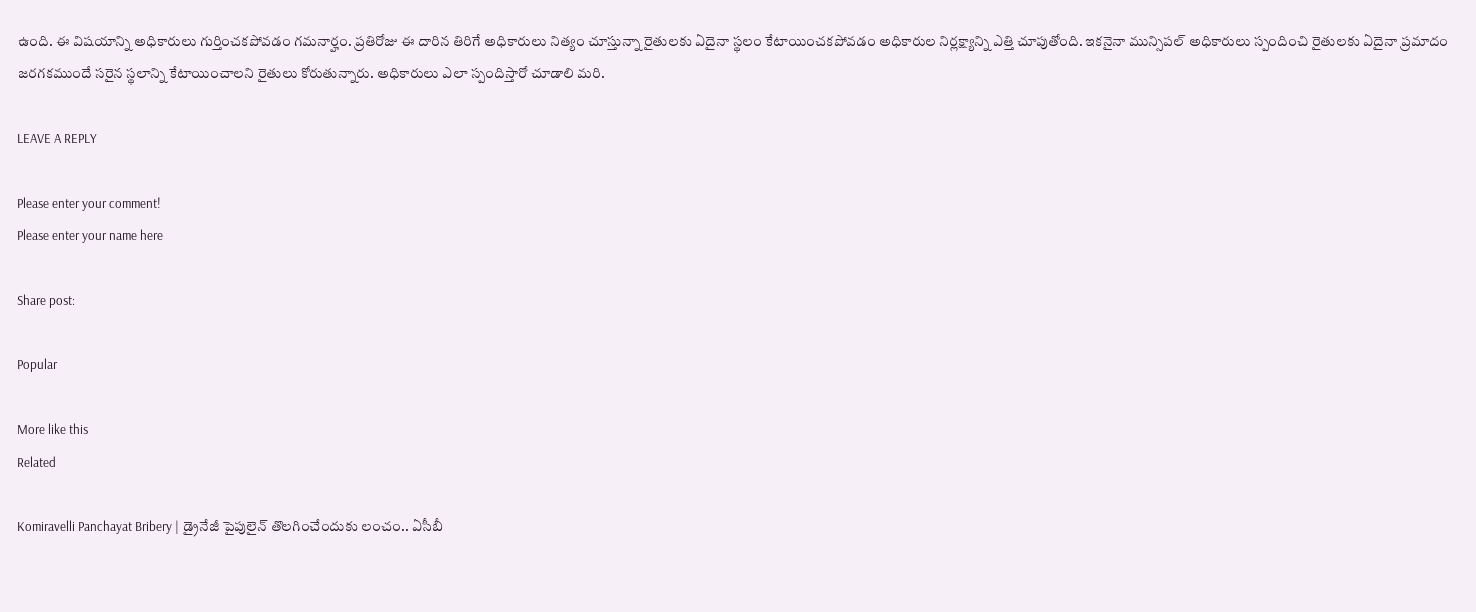ఉంది. ఈ విషయాన్ని అధికారులు గుర్తించకపోవడం గమనార్హం. ప్రతిరోజు ఈ దారిన తిరిగే అధికారులు నిత్యం చూస్తున్నా రైతులకు ఏదైనా స్థలం కేటాయించకపోవడం అధికారుల నిర్లక్ష్యాన్ని ఎత్తి చూపుతోంది. ఇకనైనా మున్సిపల్ అధికారులు స్పందించి రైతులకు ఏదైనా ప్రమాదం జరగకముందే సరైన స్థలాన్ని కేటాయించాలని రైతులు కోరుతున్నారు. అధికారులు ఎలా స్పందిస్తారో చూడాలి మరి.

LEAVE A REPLY

Please enter your comment!
Please enter your name here

Share post:

Popular

More like this
Related

Komiravelli Panchayat Bribery | డ్రైనేజీ పైపులైన్ తొలగించేందుకు లంచం.. ఏసీబీ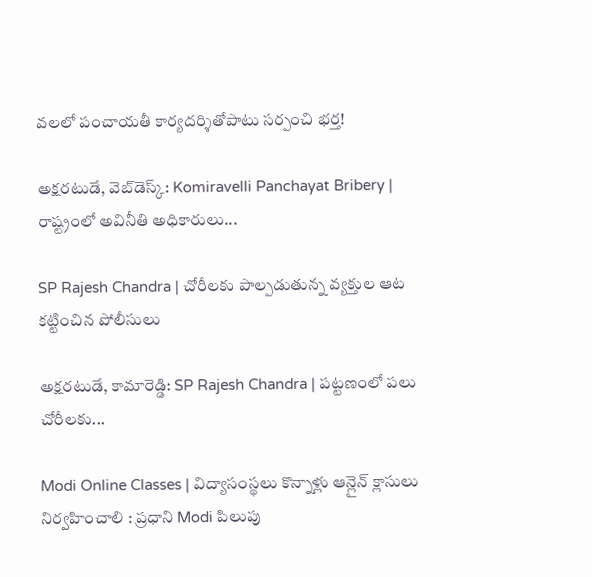వలలో పంచాయతీ కార్యదర్శితోపాటు సర్పంచి భర్త!

అక్షరటుడే, వెబ్‌డెస్క్‌: Komiravelli Panchayat Bribery | రాష్ట్రంలో అవినీతి అధికారులు...

SP Rajesh Chandra | చోరీలకు పాల్పడుతున్న వ్యక్తుల ఆట కట్టించిన పోలీసులు

అక్షరటుడే, కామారెడ్డి: SP Rajesh Chandra | పట్టణంలో పలు చోరీలకు...

Modi Online Classes | విద్యాసంస్థలు కొన్నాళ్లు ఆన్లైన్ క్లాసులు నిర్వహించాలి : ప్రధాని Modi పిలుపు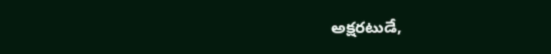అక్షరటుడే,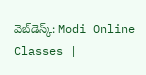వెబ్‌డెస్క్‌: Modi Online Classes |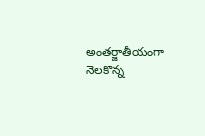అంతర్జాతీయంగా నెలకొన్న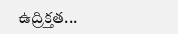ఉద్రిక్తత...